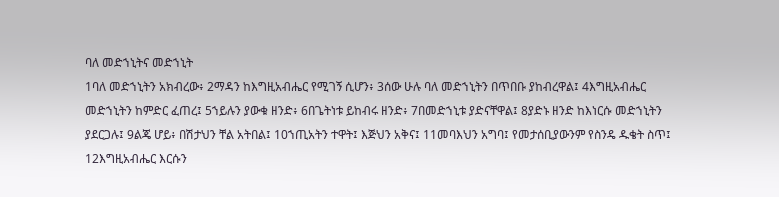ባለ መድኀኒትና መድኀኒት
1ባለ መድኀኒትን አክብረው፥ 2ማዳን ከእግዚአብሔር የሚገኝ ሲሆን፥ 3ሰው ሁሉ ባለ መድኀኒትን በጥበቡ ያከብረዋል፤ 4እግዚአብሔር መድኀኒትን ከምድር ፈጠረ፤ 5ኀይሉን ያውቁ ዘንድ፥ 6በጌትነቱ ይከብሩ ዘንድ፥ 7በመድኀኒቱ ያድናቸዋል፤ 8ያድኑ ዘንድ ከእነርሱ መድኀኒትን ያደርጋሉ፤ 9ልጄ ሆይ፥ በሽታህን ቸል አትበል፤ 10ኀጢአትን ተዋት፤ እጅህን አቅና፤ 11መባእህን አግባ፤ የመታሰቢያውንም የስንዴ ዱቄት ስጥ፤ 12እግዚአብሔር እርሱን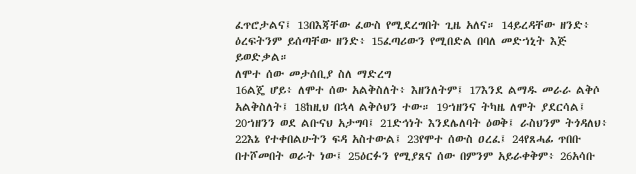ፈጥሮታልና፤ 13በእጃቸው ፈውስ የሚደረግበት ጊዜ አለና። 14ይረዳቸው ዘንድ፥ ዕረፍትንም ይሰጣቸው ዘንድ፥ 15ፈጣሪውን የሚበድል በባለ መድኀኒት እጅ ይወድቃል።
ለሞተ ሰው መታሰቢያ ስለ ማድረግ
16ልጄ ሆይ፥ ለሞተ ሰው አልቅስለት፥ እዘንለትም፤ 17እንደ ልማዱ መራራ ልቅሶ አልቅስለት፤ 18ከዚህ በኋላ ልቅሶህን ተው። 19ኀዘንና ትካዜ ለሞት ያደርሳል፤ 20ኀዘንን ወደ ልቡናህ አታግባ፤ 21ድኅነት እንደሌለባት ዕወቅ፤ ራስህንም ትጎዳለህ፥ 22እኔ የተቀበልሁትን ፍዳ አስተውል፤ 23የሞተ ሰውስ ዐረፈ፤ 24የጸሓፊ ጥበቡ በተሾመበት ወራት ነው፤ 25ዕርፉን የሚያጸና ሰው በምንም አይራቀቅም፥ 26አሳቡ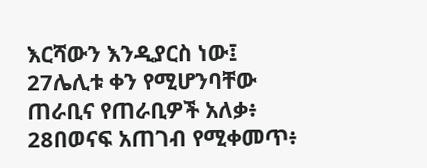እርሻውን እንዲያርስ ነው፤ 27ሌሊቱ ቀን የሚሆንባቸው ጠራቢና የጠራቢዎች አለቃ፥ 28በወናፍ አጠገብ የሚቀመጥ፥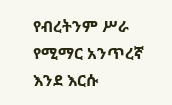የብረትንም ሥራ የሚማር አንጥረኛ እንደ እርሱ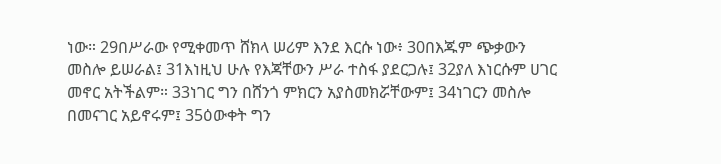ነው። 29በሥራው የሚቀመጥ ሸክላ ሠሪም እንደ እርሱ ነው፥ 30በእጁም ጭቃውን መስሎ ይሠራል፤ 31እነዚህ ሁሉ የእጃቸውን ሥራ ተስፋ ያደርጋሉ፤ 32ያለ እነርሱም ሀገር መኖር አትችልም። 33ነገር ግን በሸንጎ ምክርን አያስመክሯቸውም፤ 34ነገርን መስሎ በመናገር አይኖሩም፤ 35ዕውቀት ግን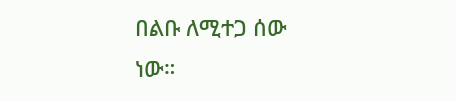በልቡ ለሚተጋ ሰው ነው።